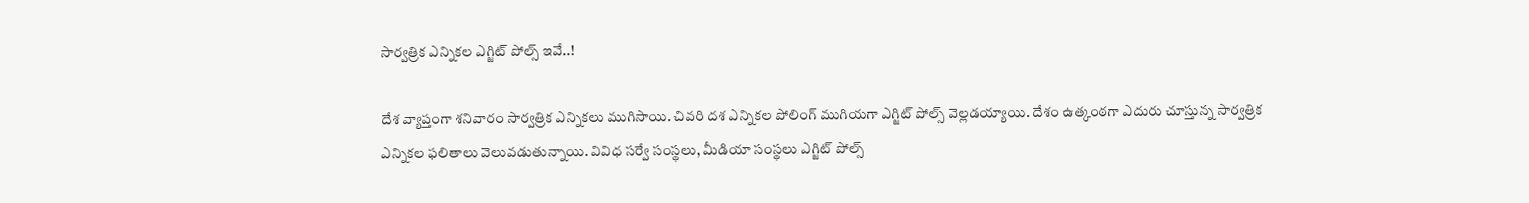సార్వత్రిక ఎన్నికల ఎగ్జిట్ పోల్స్ ఇవే..!

దేశ వ్యాప్తంగా శనివారం సార్వత్రిక ఎన్నికలు ముగిసాయి. చివరి దశ ఎన్నికల పోలింగ్ ముగియగా ఎగ్జిట్ పోల్స్ వెల్లడయ్యాయి. దేశం ఉత్కంఠగా ఎదురు చూస్తున్న సార్వత్రిక ఎన్నికల ఫలితాలు వెలువడుతున్నాయి. వివిధ సర్వే సంస్థలు, మీడియా సంస్థలు ఎగ్జిట్ పోల్స్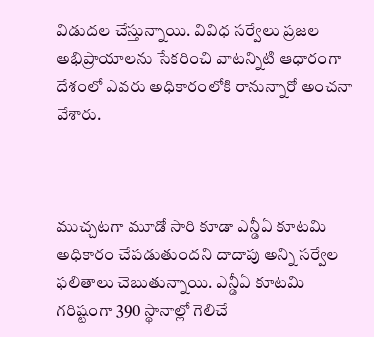విడుదల చేస్తున్నాయి. వివిధ సర్వేలు ప్రజల అభిప్రాయాలను సేకరించి వాటన్నిటి ఆధారంగా దేశంలో ఎవరు అధికారంలోకి రానున్నారో అంచనా వేశారు.



ముచ్చటగా మూడో సారి కూడా ఎన్డీఏ కూటమి అధికారం చేపడుతుందని దాదాపు అన్ని సర్వేల ఫలితాలు చెబుతున్నాయి. ఎన్డీఏ కూటమి గరిష్టంగా 390 స్థానాల్లో గెలిచే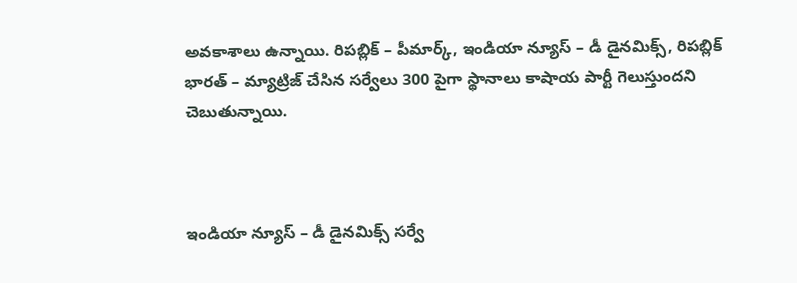అవకాశాలు ఉన్నాయి. రిపబ్లిక్ – పీమార్క్, ఇండియా న్యూస్ – డీ డైనమిక్స్, రిపబ్లిక్ భారత్ – మ్యాట్రిజ్ చేసిన సర్వేలు 300 పైగా స్థానాలు కాషాయ పార్టీ గెలుస్తుందని చెబుతున్నాయి.



ఇండియా న్యూస్ – డీ డైనమిక్స్ సర్వే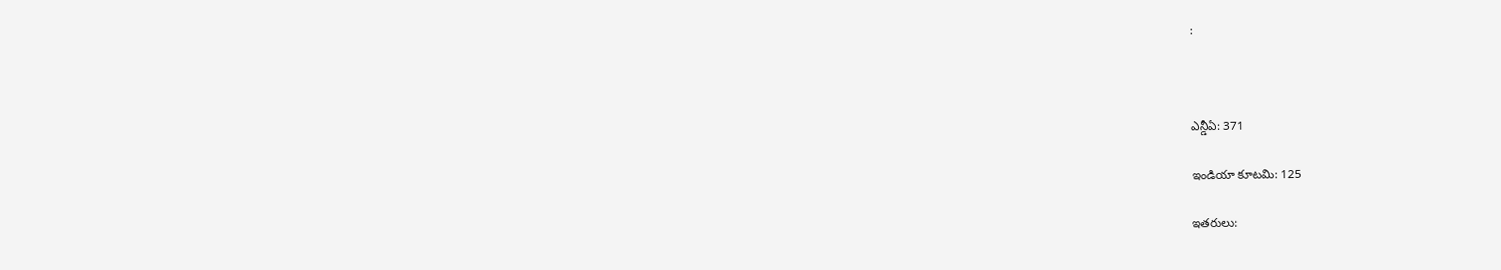:



ఎన్డీఏ: 371

ఇండియా కూటమి: 125

ఇతరులు: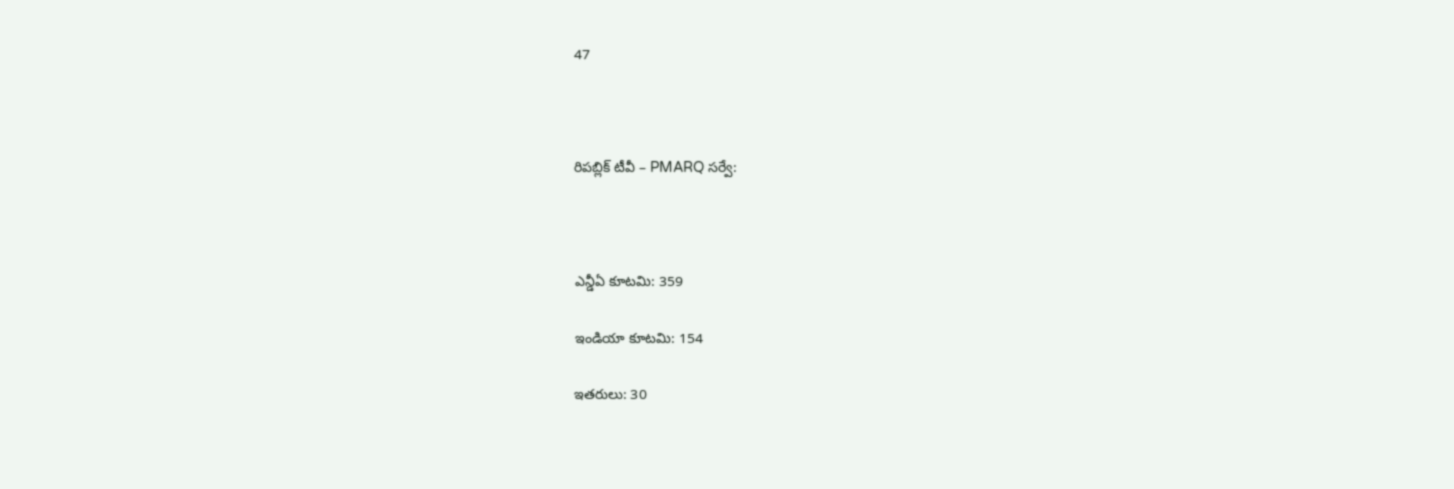47



రిపబ్లిక్ టీవీ – PMARQ సర్వే:



ఎన్డీఏ కూటమి: 359

ఇండియా కూటమి: 154

ఇతరులు: 30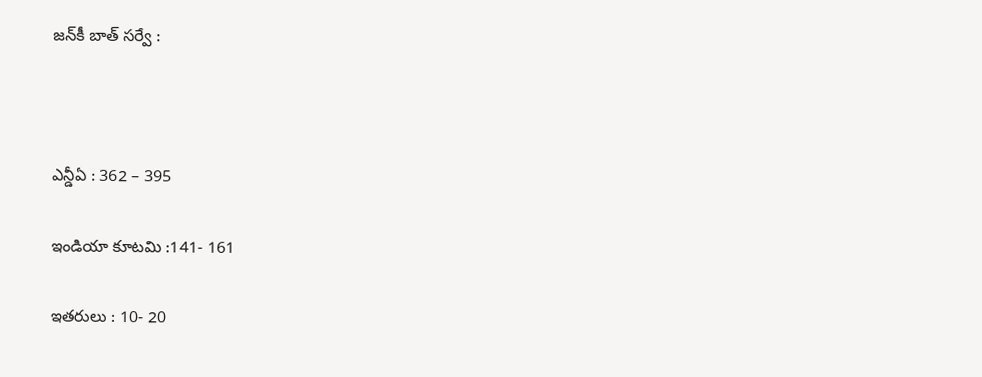జన్‌కీ బాత్ సర్వే :



ఎన్డీఏ : 362 – 395

ఇండియా కూటమి :141- 161

ఇతరులు : 10- 20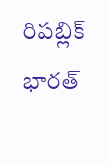రిపబ్లిక్ భారత్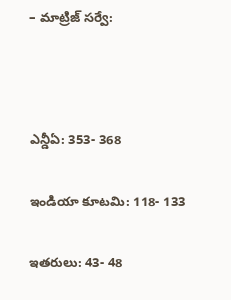– మాట్రిజ్ సర్వే:



ఎన్డీఏ: 353- 368

ఇండియా కూటమి: 118- 133

ఇతరులు: 43- 48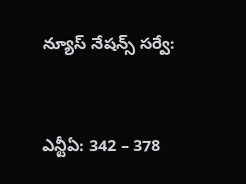న్యూస్ నేషన్స్ సర్వే:



ఎన్టీఏ: 342 – 378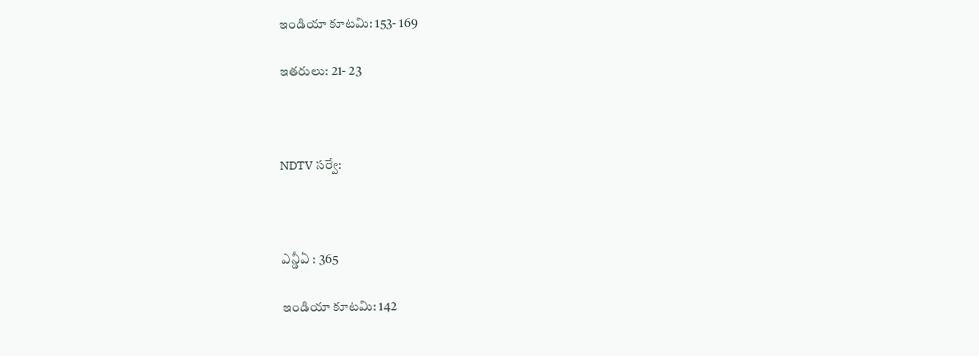ఇండియా కూటమి: 153- 169

ఇతరులు: 21- 23



NDTV సర్వే:



ఎన్డీఏ : 365

ఇండియా కూటమి: 142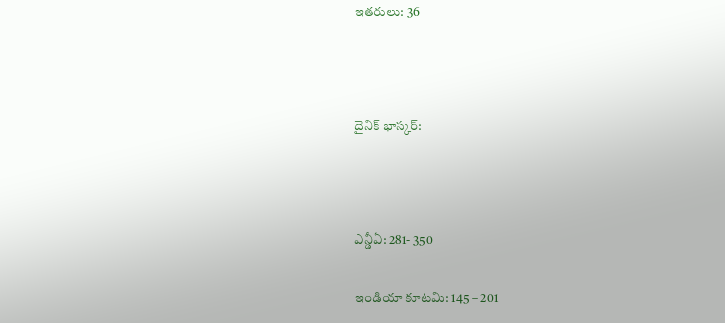ఇతరులు: 36



దైనిక్ భాస్కర్:



ఎన్డీఏ: 281- 350

ఇండియా కూటమి: 145 – 201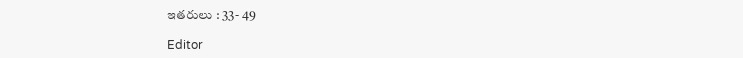ఇతరులు : 33- 49

Editor